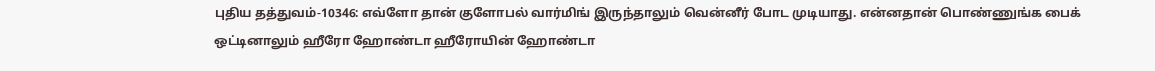புதிய தத்துவம்-10346: எவ்ளோ தான் குளோபல் வார்மிங் இருந்தாலும் வென்னீர் போட முடியாது. என்னதான் பொண்ணுங்க பைக் ஒட்டினாலும் ஹீரோ ஹோண்டா ஹீரோயின் ஹோண்டா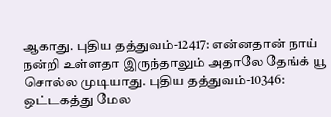ஆகாது. புதிய தத்துவம்-12417: என்னதான் நாய் நன்றி உள்ளதா இருந்தாலும் அதாலே தேங்க் யூ சொல்ல முடியாது. புதிய தத்துவம்-10346: ஒட்டகத்து மேல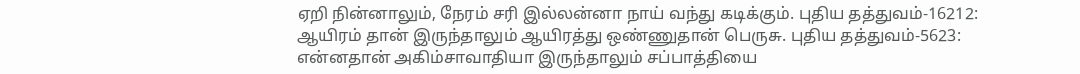ஏறி நின்னாலும், நேரம் சரி இல்லன்னா நாய் வந்து கடிக்கும். புதிய தத்துவம்-16212: ஆயிரம் தான் இருந்தாலும் ஆயிரத்து ஒண்ணுதான் பெருசு. புதிய தத்துவம்-5623: என்னதான் அகிம்சாவாதியா இருந்தாலும் சப்பாத்தியை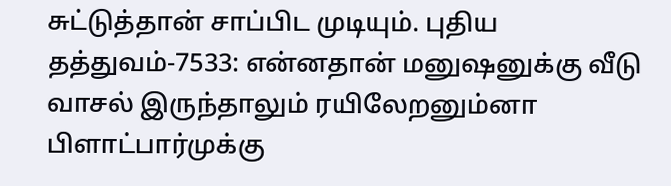சுட்டுத்தான் சாப்பிட முடியும். புதிய தத்துவம்-7533: என்னதான் மனுஷனுக்கு வீடு வாசல் இருந்தாலும் ரயிலேறனும்னா பிளாட்பார்முக்கு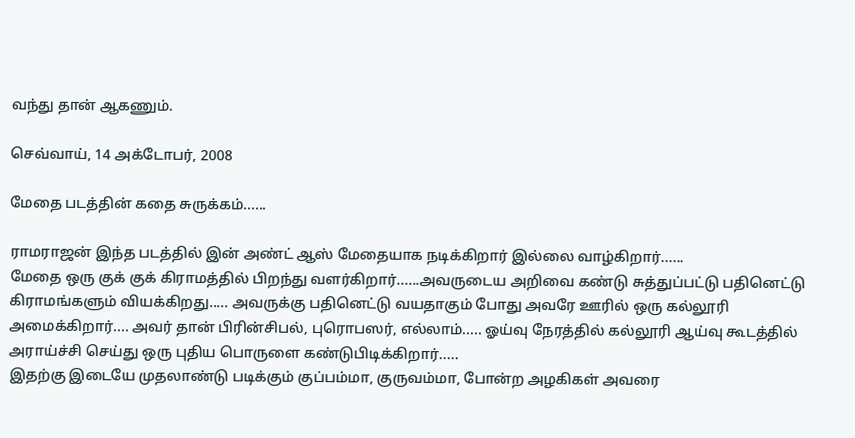வந்து தான் ஆகணும்.

செவ்வாய், 14 அக்டோபர், 2008

மேதை படத்தின் கதை சுருக்கம்......

ராமராஜன் இந்த படத்தில் இன் அண்ட் ஆஸ் மேதையாக நடிக்கிறார் இல்லை வாழ்கிறார்......
மேதை ஒரு குக் குக் கிராமத்தில் பிறந்து வளர்கிறார்......அவருடைய அறிவை கண்டு சுத்துப்பட்டு பதினெட்டு கிராமங்களும் வியக்கிறது..... அவருக்கு பதினெட்டு வயதாகும் போது அவரே ஊரில் ஒரு கல்லூரி அமைக்கிறார்.... அவர் தான் பிரின்சிபல், புரொபஸர், எல்லாம்..... ஓய்வு நேரத்தில் கல்லூரி ஆய்வு கூடத்தில் அராய்ச்சி செய்து ஒரு புதிய பொருளை கண்டுபிடிக்கிறார்.....
இதற்கு இடையே முதலாண்டு படிக்கும் குப்பம்மா, குருவம்மா, போன்ற அழகிகள் அவரை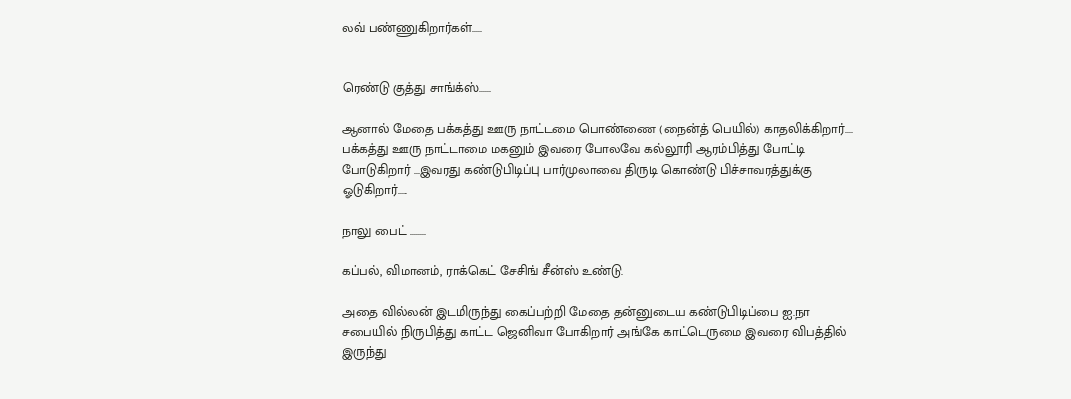லவ் பண்ணுகிறார்கள்.....


ரெண்டு குத்து சாங்க்ஸ்......

ஆனால் மேதை பக்கத்து ஊரு நாட்டமை பொண்ணை (நைன்த் பெயில்) காதலிக்கிறார்.... பக்கத்து ஊரு நாட்டாமை மகனும் இவரை போலவே கல்லூரி ஆரம்பித்து போட்டி போடுகிறார் ...இவரது கண்டுபிடிப்பு பார்முலாவை திருடி கொண்டு பிச்சாவரத்துக்கு ஓடுகிறார்.....

நாலு பைட் ........

கப்பல், விமானம், ராக்கெட் சேசிங் சீன்ஸ் உண்டு.

அதை வில்லன் இடமிருந்து கைப்பற்றி மேதை தன்னுடைய கண்டுபிடிப்பை ஐ.நா சபையில் நிருபித்து காட்ட ஜெனிவா போகிறார் அங்கே காட்டெருமை இவரை விபத்தில் இருந்து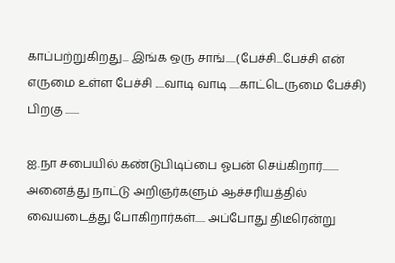காப்பற்றுகிறது... இங்க ஒரு சாங்.....(பேச்சி...பேச்சி என் எருமை உள்ள பேச்சி .....வாடி வாடி .....காட்டெருமை பேச்சி) பிறகு .......

ஐ.நா சபையில் கண்டுபிடிப்பை ஓபன் செய்கிறார்........ அனைத்து நாட்டு அறிஞர்களும் ஆச்சரியத்தில் வையடைத்து போகிறார்கள்..... அப்போது திடீரென்று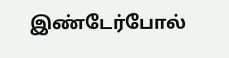இண்டேர்போல்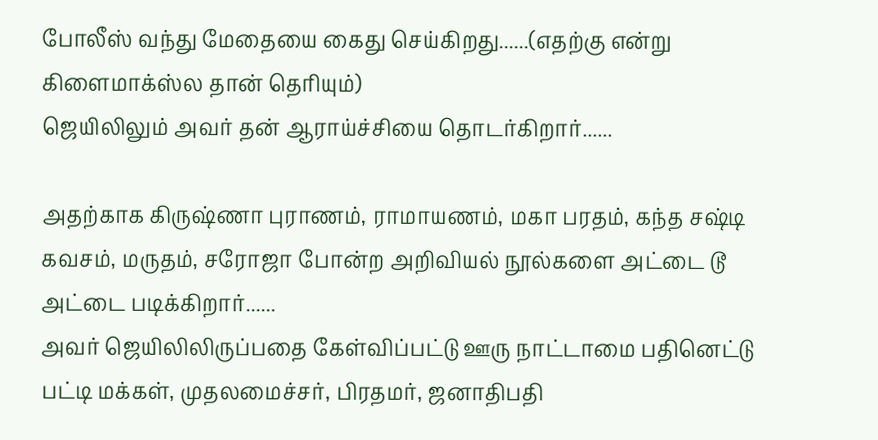போலீஸ் வந்து மேதையை கைது செய்கிறது......(எதற்கு என்று கிளைமாக்ஸ்ல தான் தெரியும்)
ஜெயிலிலும் அவர் தன் ஆராய்ச்சியை தொடர்கிறார்......

அதற்காக கிருஷ்ணா புராணம், ராமாயணம், மகா பரதம், கந்த சஷ்டி கவசம், மருதம், சரோஜா போன்ற அறிவியல் நூல்களை அட்டை டூ அட்டை படிக்கிறார்......
அவர் ஜெயிலிலிருப்பதை கேள்விப்பட்டு ஊரு நாட்டாமை பதினெட்டு பட்டி மக்கள், முதலமைச்சர், பிரதமர், ஜனாதிபதி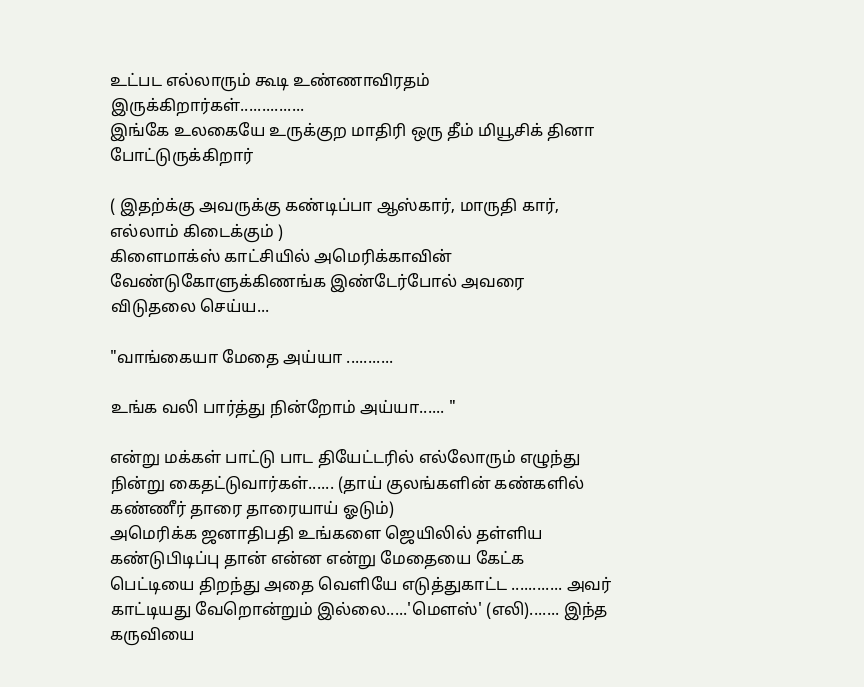உட்பட எல்லாரும் கூடி உண்ணாவிரதம் இருக்கிறார்கள்...............
இங்கே உலகையே உருக்குற மாதிரி ஒரு தீம் மியூசிக் தினா போட்டுருக்கிறார்

( இதற்க்கு அவருக்கு கண்டிப்பா ஆஸ்கார், மாருதி கார், எல்லாம் கிடைக்கும் )
கிளைமாக்ஸ் காட்சியில் அமெரிக்காவின் வேண்டுகோளுக்கிணங்க இண்டேர்போல் அவரை விடுதலை செய்ய...

"வாங்கையா மேதை அய்யா ...........

உங்க வலி பார்த்து நின்றோம் அய்யா...... "

என்று மக்கள் பாட்டு பாட தியேட்டரில் எல்லோரும் எழுந்து நின்று கைதட்டுவார்கள்...... (தாய் குலங்களின் கண்களில் கண்ணீர் தாரை தாரையாய் ஓடும்)
அமெரிக்க ஜனாதிபதி உங்களை ஜெயிலில் தள்ளிய கண்டுபிடிப்பு தான் என்ன என்று மேதையை கேட்க பெட்டியை திறந்து அதை வெளியே எடுத்துகாட்ட ............ அவர் காட்டியது வேறொன்றும் இல்லை.....'மௌஸ்' (எலி)....... இந்த கருவியை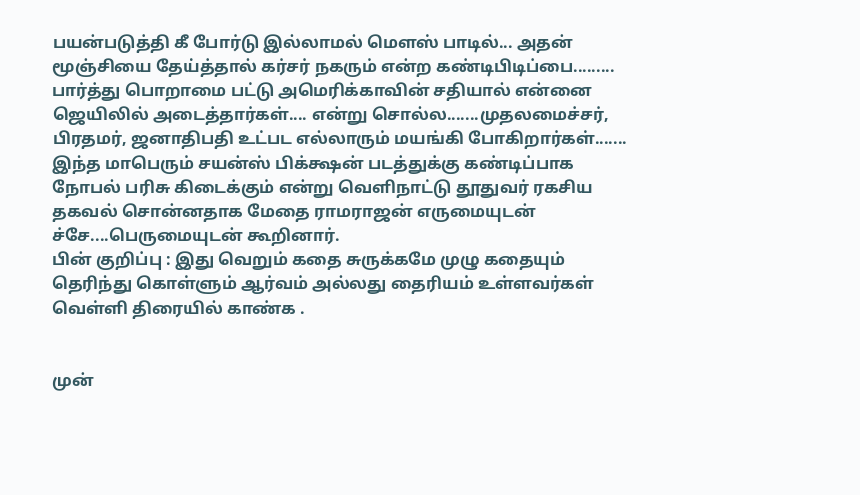பயன்படுத்தி கீ போர்டு இல்லாமல் மௌஸ் பாடில்... அதன் மூஞ்சியை தேய்த்தால் கர்சர் நகரும் என்ற கண்டிபிடிப்பை......... பார்த்து பொறாமை பட்டு அமெரிக்காவின் சதியால் என்னை ஜெயிலில் அடைத்தார்கள்.... என்று சொல்ல.......முதலமைச்சர், பிரதமர், ஜனாதிபதி உட்பட எல்லாரும் மயங்கி போகிறார்கள்.......
இந்த மாபெரும் சயன்ஸ் பிக்க்ஷன் படத்துக்கு கண்டிப்பாக நோபல் பரிசு கிடைக்கும் என்று வெளிநாட்டு தூதுவர் ரகசிய தகவல் சொன்னதாக மேதை ராமராஜன் எருமையுடன் ச்சே....பெருமையுடன் கூறினார்.
பின் குறிப்பு : இது வெறும் கதை சுருக்கமே முழு கதையும் தெரிந்து கொள்ளும் ஆர்வம் அல்லது தைரியம் உள்ளவர்கள் வெள்ளி திரையில் காண்க .


முன்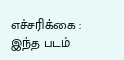எச்சரிக்கை : இந்த படம்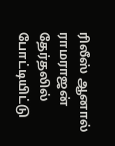ரிலீஸ் ஆனால் ராமராஜன் தேர்தலில் போட்டியிட்டு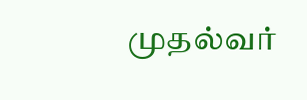முதல்வர்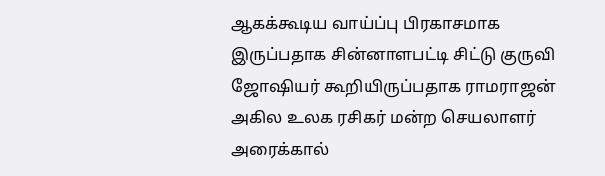ஆகக்கூடிய வாய்ப்பு பிரகாசமாக இருப்பதாக சின்னாளபட்டி சிட்டு குருவி ஜோஷியர் கூறியிருப்பதாக ராமராஜன் அகில உலக ரசிகர் மன்ற செயலாளர் அரைக்கால்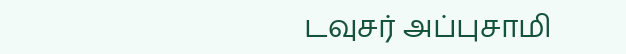டவுசர் அப்புசாமி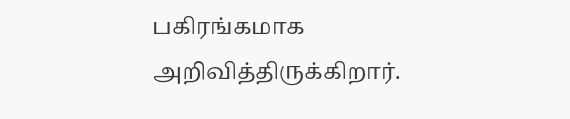பகிரங்கமாக அறிவித்திருக்கிறார்.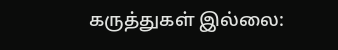கருத்துகள் இல்லை: